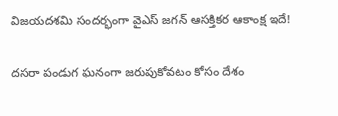విజయదశమి సందర్భంగా వైఎస్ జగన్ ఆసక్తికర ఆకాంక్ష ఇదే!

దసరా పండుగ ఘనంగా జరుపుకోవటం కోసం దేశం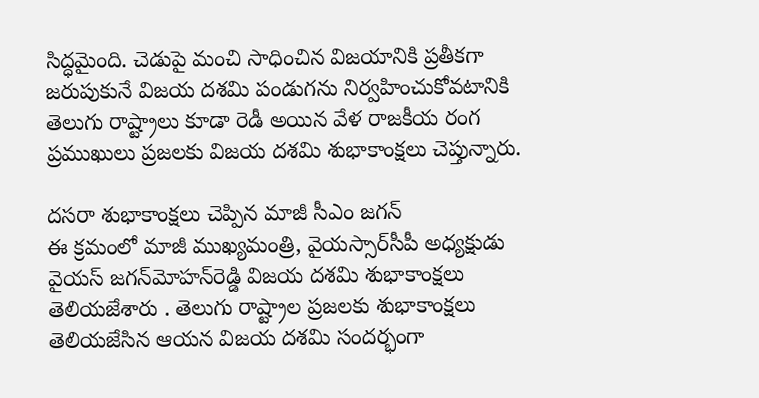సిద్ధమైంది. చెడుపై మంచి సాధించిన విజయానికి ప్రతీకగా జరుపుకునే విజయ దశమి పండుగను నిర్వహించుకోవటానికి తెలుగు రాష్ట్రాలు కూడా రెడీ అయిన వేళ రాజకీయ రంగ ప్రముఖులు ప్రజలకు విజయ దశమి శుభాకాంక్షలు చెప్తున్నారు.

దసరా శుభాకాంక్షలు చెప్పిన మాజీ సీఎం జగన్
ఈ క్రమంలో మాజీ ముఖ్యమంత్రి, వైయస్సార్‌సీపీ అధ్యక్షుడు వైయస్‌ జగన్‌మోహన్‌రెడ్డి విజయ దశమి శుభాకాంక్షలు తెలియజేశారు . తెలుగు రాష్ట్రాల ప్రజలకు శుభాకాంక్షలు తెలియజేసిన ఆయన విజయ దశమి సందర్భంగా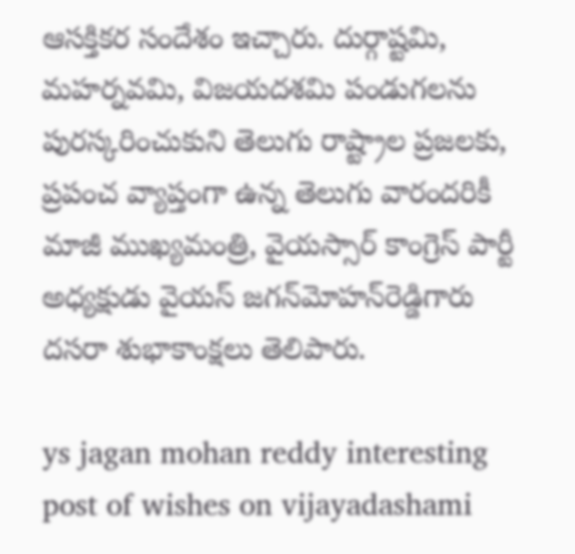ఆసక్తికర సందేశం ఇచ్చారు. దుర్గాష్టమి, మహర్నవమి, విజయదశమి పండుగలను పురస్కరించుకుని తెలుగు రాష్ట్రాల ప్రజలకు, ప్రపంచ వ్యాప్తంగా ఉన్న తెలుగు వారందరికీ మాజీ ముఖ్యమంత్రి, వైయస్సార్‌ కాంగ్రెస్‌ పార్టీ అధ్యక్షుడు వైయస్‌ జగన్‌మోహన్‌రెడ్డిగారు దసరా శుభాకాంక్షలు తెలిపారు.

ys jagan mohan reddy interesting post of wishes on vijayadashami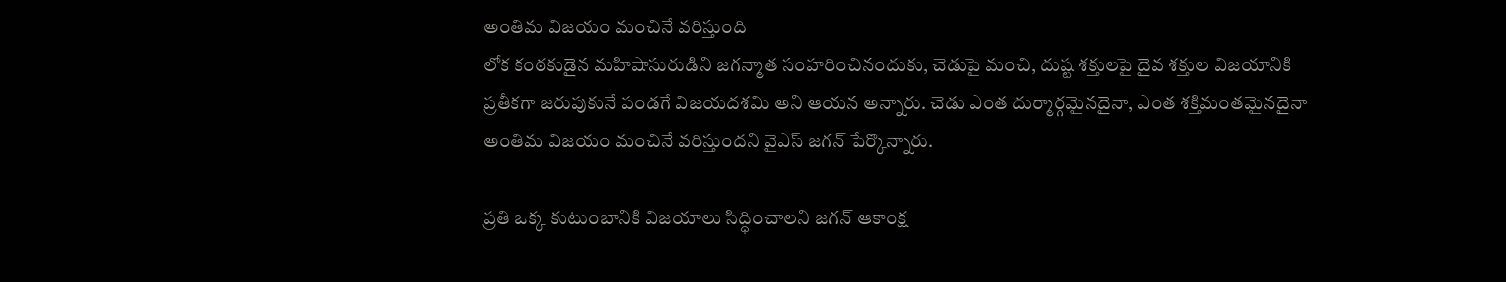అంతిమ విజయం మంచినే వరిస్తుంది
లోక కంఠకుడైన మహిషాసురుడిని జగన్మాత సంహరించినందుకు, చెడుపై మంచి, దుష్ట శక్తులపై దైవ శక్తుల విజయానికి ప్రతీకగా జరుపుకునే పండగే విజయదశమి అని ఆయన అన్నారు. చెడు ఎంత దుర్మార్గమైనదైనా, ఎంత శక్తిమంతమైనదైనా అంతిమ విజయం మంచినే వరిస్తుందని వైఎస్ జగన్ పేర్కొన్నారు.

ప్రతి ఒక్క కుటుంబానికి విజయాలు సిద్ధించాలని జగన్ ఆకాంక్ష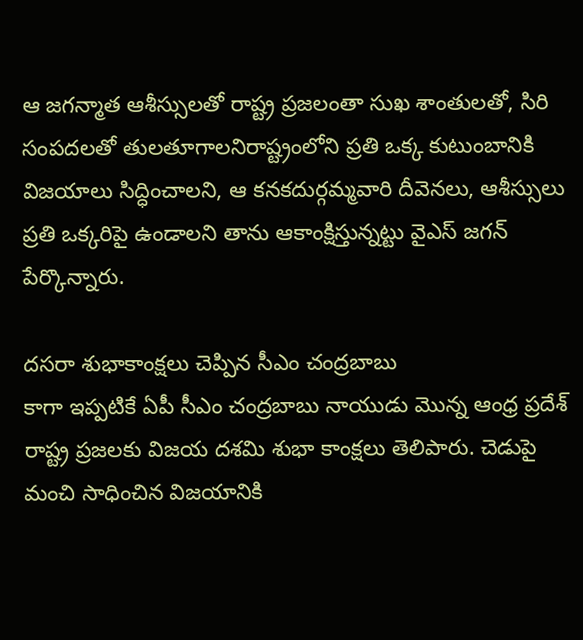ఆ జగన్మాత ఆశీస్సులతో రాష్ట్ర ప్రజలంతా సుఖ శాంతులతో, సిరి సంపదలతో తులతూగాలనిరాష్ట్రంలోని ప్రతి ఒక్క కుటుంబానికి విజయాలు సిద్ధించాలని, ఆ కనకదుర్గమ్మవారి దీవెనలు, ఆశీస్సులు ప్రతి ఒక్కరిపై ఉండాలని తాను ఆకాంక్షిస్తున్నట్టు వైఎస్ జగన్ పేర్కొన్నారు.

దసరా శుభాకాంక్షలు చెప్పిన సీఎం చంద్రబాబు
కాగా ఇప్పటికే ఏపీ సీఎం చంద్రబాబు నాయుడు మొన్న ఆంధ్ర ప్రదేశ్ రాష్ట్ర ప్రజలకు విజయ దశమి శుభా కాంక్షలు తెలిపారు. చెడుపై మంచి సాధించిన విజయానికి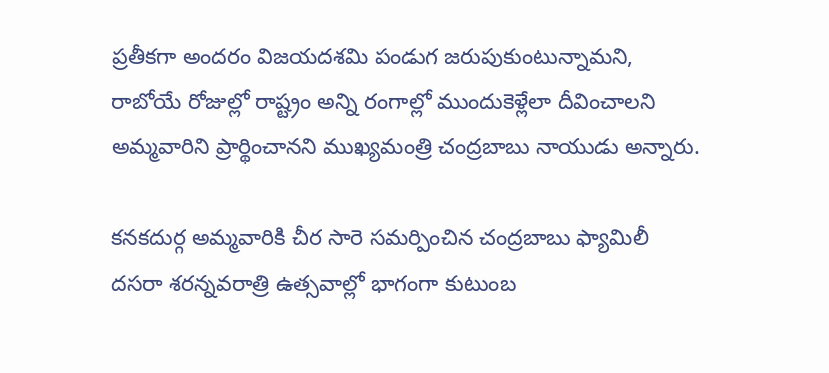ప్రతీకగా అందరం విజయదశమి పండుగ జరుపుకుంటున్నామని, రాబోయే రోజుల్లో రాష్ట్రం అన్ని రంగాల్లో ముందుకెళ్లేలా దీవించాలని అమ్మవారిని ప్రార్థించానని ముఖ్యమంత్రి చంద్రబాబు నాయుడు అన్నారు.

కనకదుర్గ అమ్మవారికి చీర సారె సమర్పించిన చంద్రబాబు ఫ్యామిలీ
దసరా శరన్నవరాత్రి ఉత్సవాల్లో భాగంగా కుటుంబ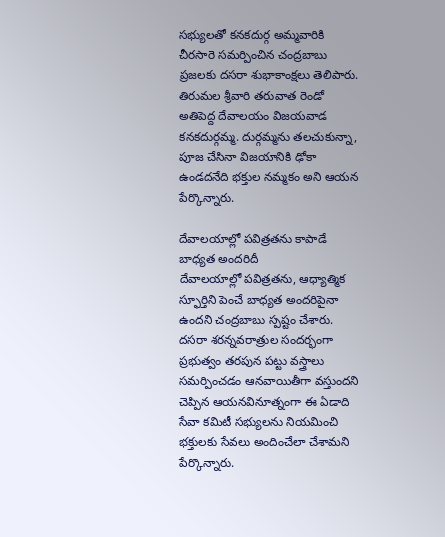సభ్యులతో కనకదుర్గ అమ్మవారికి చీరసారె సమర్పించిన చంద్రబాబు ప్రజలకు దసరా శుభాకాంక్షలు తెలిపారు. తిరుమల శ్రీవారి తరువాత రెండో అతిపెద్ద దేవాలయం విజయవాడ కనకదుర్గమ్మ. దుర్గమ్మను తలచుకున్నా, పూజ చేసినా విజయానికి ఢోకా ఉండదనేది భక్తుల నమ్మకం అని ఆయన పేర్కొన్నారు.

దేవాలయాల్లో పవిత్రతను కాపాడే బాధ్యత అందరిదీ
దేవాలయాల్లో పవిత్రతను, ఆధ్యాత్మిక స్ఫూర్తిని పెంచే బాధ్యత అందరిపైనా ఉందని చంద్రబాబు స్పష్టం చేశారు. దసరా శరన్నవరాత్రుల సందర్భంగా ప్రభుత్వం తరపున పట్టు వస్త్రాలు సమర్పించడం ఆనవాయితీగా వస్తుందని చెప్పిన ఆయనవినూత్నంగా ఈ ఏడాది సేవా కమిటీ సభ్యులను నియమించి భక్తులకు సేవలు అందించేలా చేశామని పేర్కొన్నారు.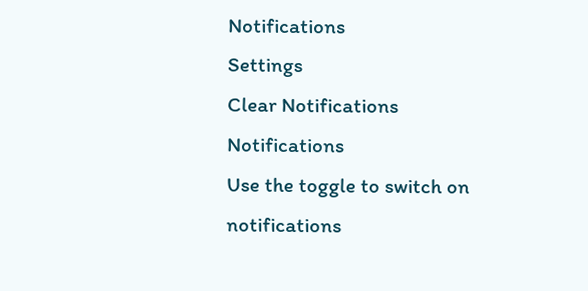Notifications
Settings
Clear Notifications
Notifications
Use the toggle to switch on notifications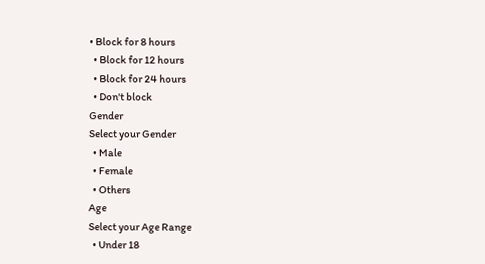• Block for 8 hours
  • Block for 12 hours
  • Block for 24 hours
  • Don't block
Gender
Select your Gender
  • Male
  • Female
  • Others
Age
Select your Age Range
  • Under 18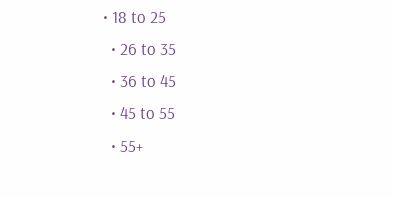• 18 to 25
  • 26 to 35
  • 36 to 45
  • 45 to 55
  • 55+